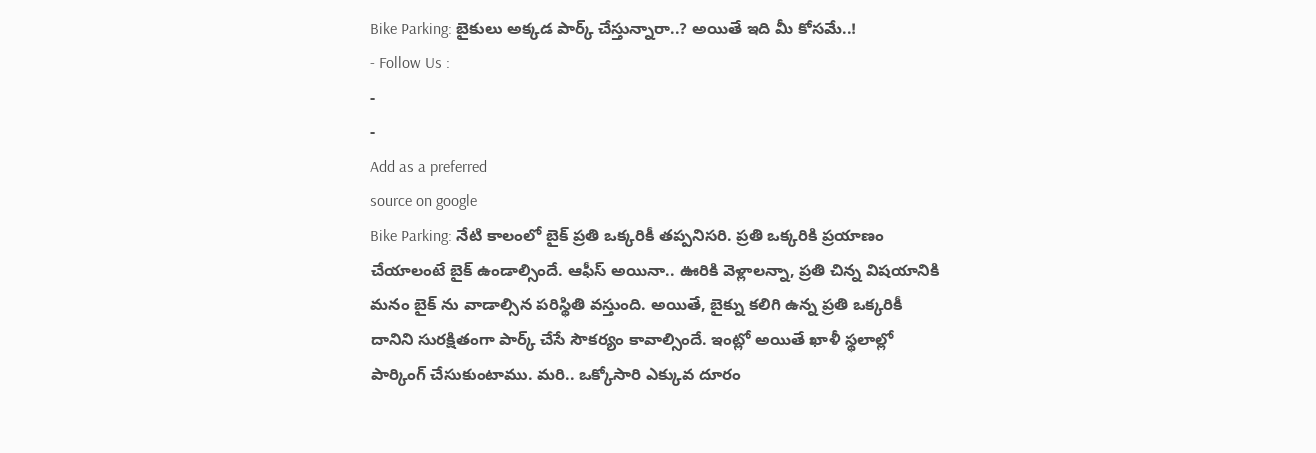Bike Parking: బైకులు అక్కడ పార్క్ చేస్తున్నారా..? అయితే ఇది మీ కోసమే..!
- Follow Us :
-
-
Add as a preferred
source on google
Bike Parking: నేటి కాలంలో బైక్ ప్రతి ఒక్కరికీ తప్పనిసరి. ప్రతి ఒక్కరికి ప్రయాణం చేయాలంటే బైక్ ఉండాల్సిందే. ఆఫీస్ అయినా.. ఊరికి వెళ్లాలన్నా, ప్రతి చిన్న విషయానికి మనం బైక్ ను వాడాల్సిన పరిస్థితి వస్తుంది. అయితే, బైక్ను కలిగి ఉన్న ప్రతి ఒక్కరికీ దానిని సురక్షితంగా పార్క్ చేసే సౌకర్యం కావాల్సిందే. ఇంట్లో అయితే ఖాళీ స్థలాల్లో పార్కింగ్ చేసుకుంటాము. మరి.. ఒక్కోసారి ఎక్కువ దూరం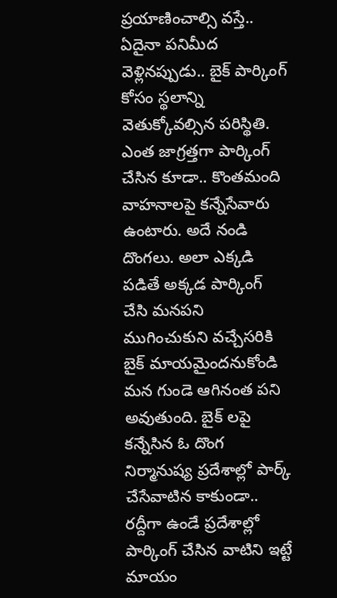ప్రయాణించాల్సి వస్తే.. ఏదైనా పనిమీద వెళ్లినప్పుడు.. బైక్ పార్కింగ్ కోసం స్థలాన్ని వెతుక్కోవల్సిన పరిస్థితి. ఎంత జాగ్రత్తగా పార్కింగ్ చేసిన కూడా.. కొంతమంది వాహనాలపై కన్నేసేవారు ఉంటారు. అదే నండి దొంగలు. అలా ఎక్కడి పడితే అక్కడ పార్కింగ్ చేసి మనపని ముగించుకుని వచ్చేసరికి బైక్ మాయమైందనుకోండి మన గుండె ఆగినంత పని అవుతుంది. బైక్ లపై కన్నేసిన ఓ దొంగ నిర్మానుష్య ప్రదేశాల్లో పార్క్ చేసేవాటిన కాకుండా.. రద్దీగా ఉండే ప్రదేశాల్లో పార్కింగ్ చేసిన వాటిని ఇట్టే మాయం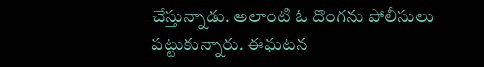చేస్తున్నాడు. అలాంటి ఓ దొంగను పోలీసులు పట్టుకున్నారు. ఈఘటన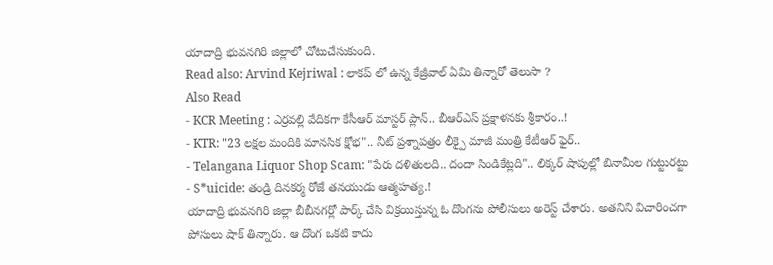యాదాద్రి భువనగిరి జిల్లాలో చోటుచేసుకుంది.
Read also: Arvind Kejriwal : లాకప్ లో ఉన్న కేజ్రీవాల్ ఏమి తిన్నారో తెలుసా ?
Also Read
- KCR Meeting : ఎర్రవల్లి వేదికగా కేసీఆర్ మాస్టర్ ప్లాన్.. బీఆర్ఎస్ ప్రక్షాళనకు శ్రీకారం..!
- KTR: "23 లక్షల మందికి మానసిక క్షోభ".. నీట్ ప్రశ్నాపత్రం లీక్పై మాజీ మంత్రి కేటీఆర్ ఫైర్..
- Telangana Liquor Shop Scam: "పేరు దళితులది.. దందా సిండికేట్లది".. లిక్కర్ షాపుల్లో బినామీల గుట్టురట్టు
- S*uicide: తండ్రి దినకర్మ రోజే తనయుడు ఆత్మహత్య.!
యాదాద్రి భువనగిరి జిల్లా బీబీనగర్లో పార్క్ చేసి విక్రయిస్తున్న ఓ దొంగను పోలీసులు అరెస్ట్ చేశారు. అతనిని విచారించగా పోసులు షాక్ తిన్నారు. ఆ దొంగ ఒకటి కాదు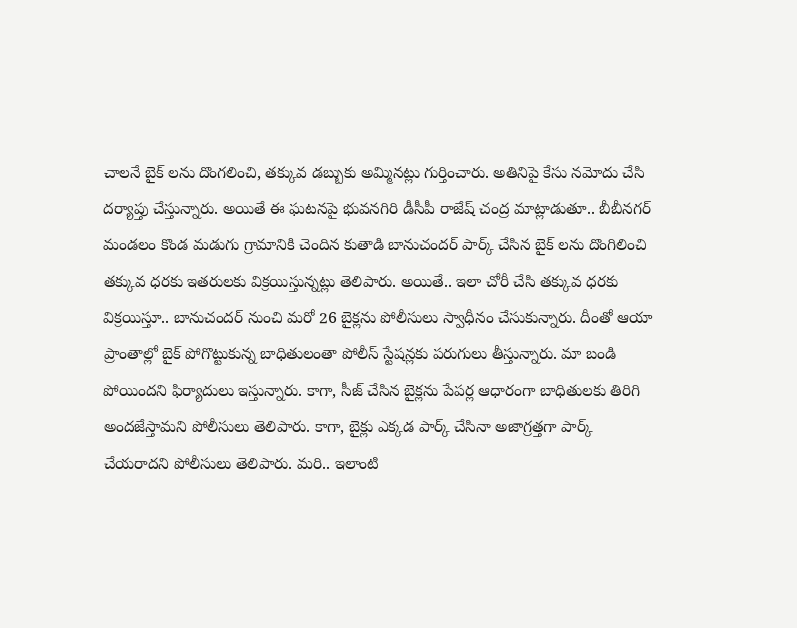చాలనే బైక్ లను దొంగలించి, తక్కువ డబ్బుకు అమ్మినట్లు గుర్తించారు. అతినిపై కేసు నమోదు చేసి దర్యాప్తు చేస్తున్నారు. అయితే ఈ ఘటనపై భువనగిరి డీసీపీ రాజేష్ చంద్ర మాట్లాడుతూ.. బీబీనగర్ మండలం కొండ మడుగు గ్రామానికి చెందిన కుతాడి బానుచందర్ పార్క్ చేసిన బైక్ లను దొంగిలించి తక్కువ ధరకు ఇతరులకు విక్రయిస్తున్నట్లు తెలిపారు. అయితే.. ఇలా చోరీ చేసి తక్కువ ధరకు విక్రయిస్తూ.. బానుచందర్ నుంచి మరో 26 బైక్లను పోలీసులు స్వాధీనం చేసుకున్నారు. దీంతో ఆయా ప్రాంతాల్లో బైక్ పోగొట్టుకున్న బాధితులంతా పోలీస్ స్టేషన్లకు పరుగులు తీస్తున్నారు. మా బండి పోయిందని ఫిర్యాదులు ఇస్తున్నారు. కాగా, సీజ్ చేసిన బైక్లను పేపర్ల ఆధారంగా బాధితులకు తిరిగి అందజేస్తామని పోలీసులు తెలిపారు. కాగా, బైక్లు ఎక్కడ పార్క్ చేసినా అజాగ్రత్తగా పార్క్ చేయరాదని పోలీసులు తెలిపారు. మరి.. ఇలాంటి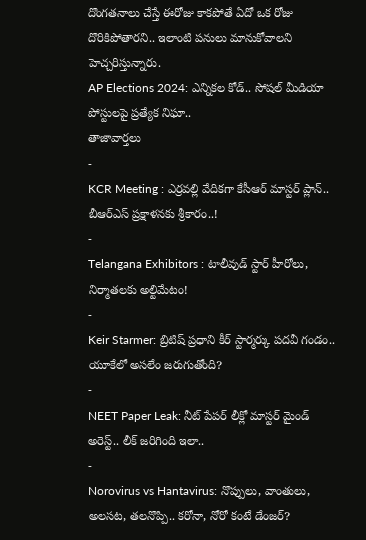దొంగతనాలు చేస్తే ఈరోజు కాకపోతే ఏదో ఒక రోజు దొరికిపోతారని.. ఇలాంటి పనులు మానుకోవాలని హెచ్చరిస్తున్నారు.
AP Elections 2024: ఎన్నికల కోడ్.. సోషల్ మీడియా పోస్టులపై ప్రత్యేక నిఘా..
తాజావార్తలు
-
KCR Meeting : ఎర్రవల్లి వేదికగా కేసీఆర్ మాస్టర్ ప్లాన్.. బీఆర్ఎస్ ప్రక్షాళనకు శ్రీకారం..!
-
Telangana Exhibitors : టాలీవుడ్ స్టార్ హీరోలు, నిర్మాతలకు అల్టిమేటం!
-
Keir Starmer: బ్రిటిష్ ప్రధాని కీర్ స్టార్మర్కు పదవీ గండం.. యూకేలో అసలేం జరుగుతోంది?
-
NEET Paper Leak: నీట్ పేపర్ లీక్లో మాస్టర్ మైండ్ అరెస్ట్.. లీక్ జరిగింది ఇలా..
-
Norovirus vs Hantavirus: నొప్పులు, వాంతులు, అలసట, తలనొప్పి.. కరోనా, నోరో కంటే డేంజర్?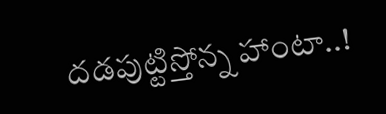దడపుట్టిస్తోన్న హాంటా..!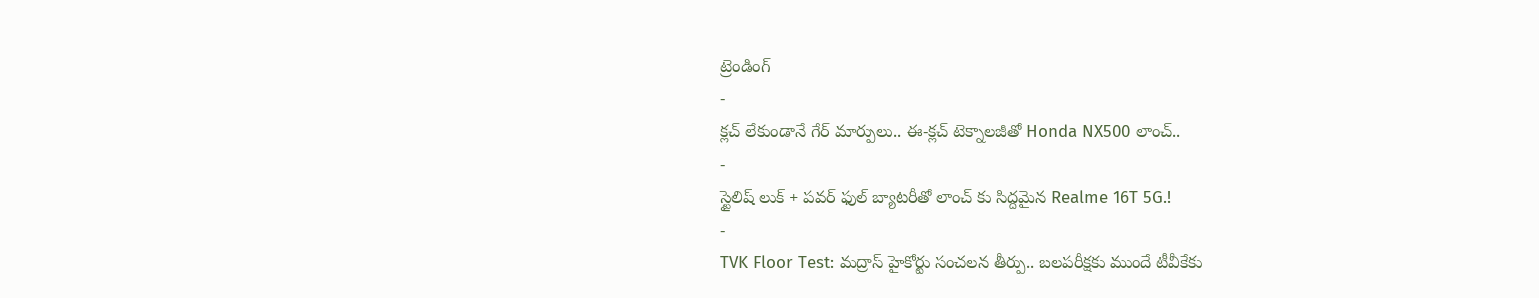ట్రెండింగ్
-
క్లచ్ లేకుండానే గేర్ మార్పులు.. ఈ-క్లచ్ టెక్నాలజీతో Honda NX500 లాంచ్..
-
స్టైలిష్ లుక్ + పవర్ ఫుల్ బ్యాటరీతో లాంచ్ కు సిద్దమైన Realme 16T 5G.!
-
TVK Floor Test: మద్రాస్ హైకోర్టు సంచలన తీర్పు.. బలపరీక్షకు ముందే టీవీకేకు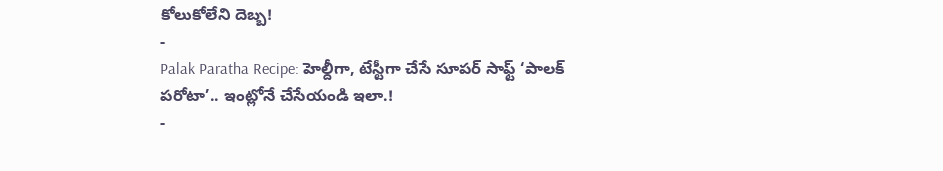కోలుకోలేని దెబ్బ!
-
Palak Paratha Recipe: హెల్దీగా, టేస్టీగా చేసే సూపర్ సాఫ్ట్ ‘పాలక్ పరోటా’.. ఇంట్లోనే చేసేయండి ఇలా.!
-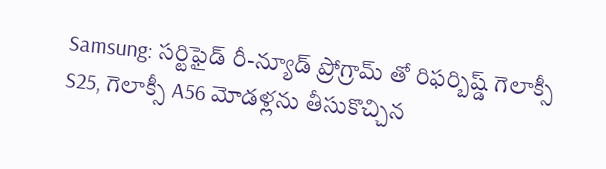Samsung: సర్టిఫైడ్ రీ-న్యూడ్ ప్రోగ్రామ్ తో రిఫర్బిష్డ్ గెలాక్సీ S25, గెలాక్సీ A56 మోడళ్లను తీసుకొచ్చిన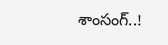శాంసంగ్..!